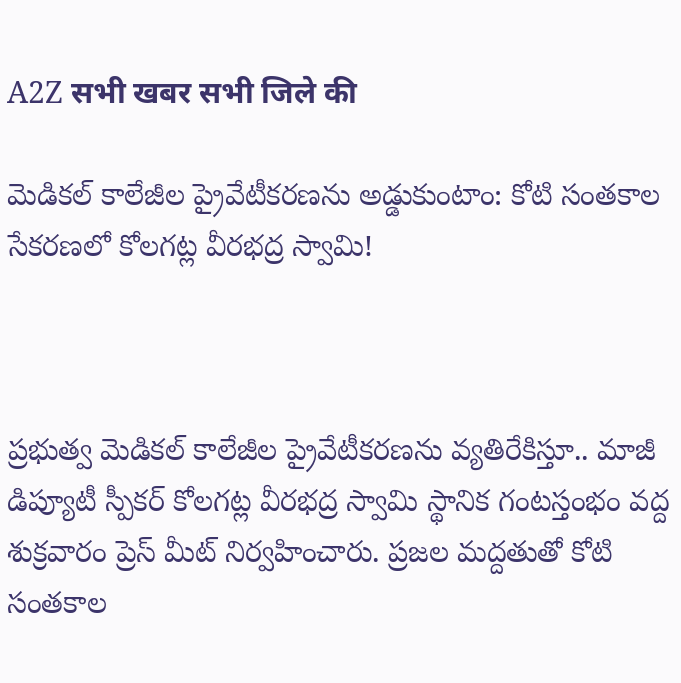A2Z सभी खबर सभी जिले की

మెడికల్ కాలేజీల ప్రైవేటీకరణను అడ్డుకుంటాం: కోటి సంతకాల సేకరణలో కోలగట్ల వీరభద్ర స్వామి!



ప్రభుత్వ మెడికల్ కాలేజీల ప్రైవేటీకరణను వ్యతిరేకిస్తూ.. మాజీ డిప్యూటీ స్పీకర్ కోలగట్ల వీరభద్ర స్వామి స్థానిక గంటస్తంభం వద్ద శుక్రవారం ప్రెస్ మీట్ నిర్వహించారు. ప్రజల మద్దతుతో కోటి సంతకాల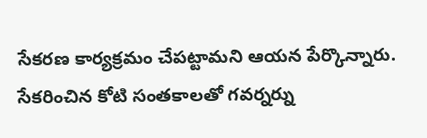సేకరణ కార్యక్రమం చేపట్టామని ఆయన పేర్కొన్నారు. సేకరించిన కోటి సంతకాలతో గవర్నర్ను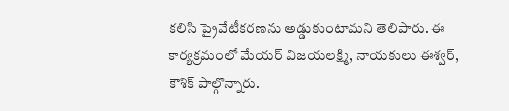కలిసి ప్రైవేటీకరణను అడ్డుకుంటామని తెలిపారు. ఈ కార్యక్రమంలో మేయర్ విజయలక్ష్మి, నాయకులు ఈశ్వర్, కౌశిక్ పాల్గొన్నారు.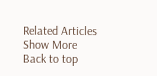Related Articles
Show More
Back to top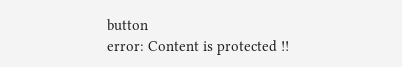button
error: Content is protected !!